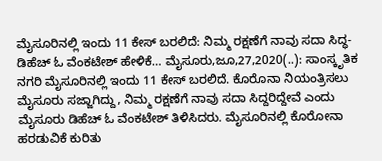ಮೈಸೂರಿನಲ್ಲಿ ಇಂದು 11 ಕೇಸ್ ಬರಲಿದೆ: ನಿಮ್ಮ ರಕ್ಷಣೆಗೆ ನಾವು ಸದಾ ಸಿದ್ಧ- ಡಿಹೆಚ್‌ ಓ ವೆಂಕಟೇಶ್ ಹೇಳಿಕೆ… ಮೈಸೂರು,ಜೂ,27,2020(..): ಸಾಂಸ್ಕೃತಿಕ ನಗರಿ ಮೈಸೂರಿನಲ್ಲಿ ಇಂದು 11 ಕೇಸ್ ಬರಲಿದೆ. ಕೊರೊನಾ ನಿಯಂತ್ರಿಸಲು ಮೈಸೂರು ಸಜ್ಜಾಗಿದ್ದು, ನಿಮ್ಮ ರಕ್ಷಣೆಗೆ ನಾವು ಸದಾ ಸಿದ್ದರಿದ್ದೇವೆ ಎಂದು ಮೈಸೂರು ಡಿಹೆಚ್ ಓ ವೆಂಕಟೇಶ್ ತಿಳಿಸಿದರು. ಮೈಸೂರಿನಲ್ಲಿ ಕೊರೋನಾ ಹರಡುವಿಕೆ ಕುರಿತು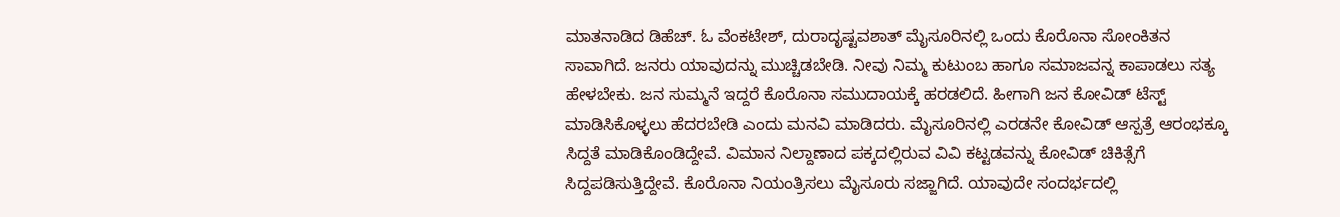ಮಾತನಾಡಿದ ಡಿಹೆಚ್. ಓ ವೆಂಕಟೇಶ್, ದುರಾದೃಷ್ಟವಶಾತ್ ಮೈಸೂರಿನಲ್ಲಿ ಒಂದು ಕೊರೊನಾ ಸೋಂಕಿತನ ಸಾವಾಗಿದೆ. ಜನರು ಯಾವುದನ್ನು ಮುಚ್ಚಿಡಬೇಡಿ. ನೀವು ನಿಮ್ಮ ಕುಟುಂಬ ಹಾಗೂ ಸಮಾಜವನ್ನ ಕಾಪಾಡಲು ಸತ್ಯ ಹೇಳಬೇಕು. ಜನ‌ ಸುಮ್ಮನೆ ಇದ್ದರೆ ಕೊರೊನಾ ಸಮುದಾಯಕ್ಕೆ ಹರಡಲಿದೆ. ಹೀಗಾಗಿ ಜನ ಕೋವಿಡ್ ಟೆಸ್ಟ್ ಮಾಡಿಸಿಕೊಳ್ಳಲು ಹೆದರಬೇಡಿ ಎಂದು ಮನವಿ ಮಾಡಿದರು. ಮೈಸೂರಿನಲ್ಲಿ ಎರಡನೇ ಕೋವಿಡ್ ಆಸ್ಪತ್ರೆ ಆರಂಭಕ್ಕೂ ಸಿದ್ದತೆ ಮಾಡಿಕೊಂಡಿದ್ದೇವೆ. ವಿಮಾನ ನಿಲ್ದಾಣಾದ ಪಕ್ಕದಲ್ಲಿರುವ ವಿವಿ ಕಟ್ಟಡವನ್ನು ಕೋವಿಡ್ ಚಿಕಿತ್ಸೆಗೆ ಸಿದ್ದಪಡಿಸುತ್ತಿದ್ದೇವೆ. ಕೊರೊನಾ ನಿಯಂತ್ರಿಸಲು ಮೈಸೂರು ಸಜ್ಜಾಗಿದೆ. ಯಾವುದೇ ಸಂದರ್ಭದಲ್ಲಿ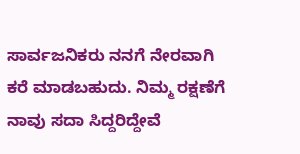ಸಾರ್ವಜನಿಕರು ನನಗೆ ನೇರವಾಗಿ ಕರೆ ಮಾಡಬಹುದು. ನಿಮ್ಮ ರಕ್ಷಣೆಗೆ ನಾವು ಸದಾ ಸಿದ್ದರಿದ್ದೇವೆ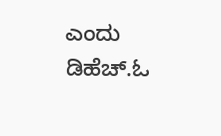ಎಂದು ಡಿಹೆಚ್.ಓ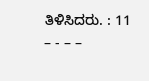ತಿಳಿಸಿದರು. : 11 – - – –